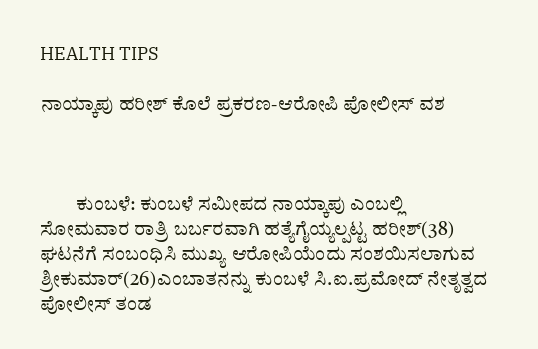HEALTH TIPS

ನಾಯ್ಕಾಪು ಹರೀಶ್ ಕೊಲೆ ಪ್ರಕರಣ-ಆರೋಪಿ ಪೋಲೀಸ್ ವಶ



         ಕುಂಬಳೆ: ಕುಂಬಳೆ ಸಮೀಪದ ನಾಯ್ಕಾಪು ಎಂಬಲ್ಲಿ ಸೋಮವಾರ ರಾತ್ರಿ ಬರ್ಬರವಾಗಿ ಹತ್ಯೆಗೈಯ್ಯಲ್ಪಟ್ಟ ಹರೀಶ್(38) ಘಟನೆಗೆ ಸಂಬಂಧಿಸಿ ಮುಖ್ಯ ಆರೋಪಿಯೆಂದು ಸಂಶಯಿಸಲಾಗುವ ಶ್ರೀಕುಮಾರ್(26)ಎಂಬಾತನನ್ನು ಕುಂಬಳೆ ಸಿ.ಐ.ಪ್ರಮೋದ್ ನೇತೃತ್ವದ ಪೋಲೀಸ್ ತಂಡ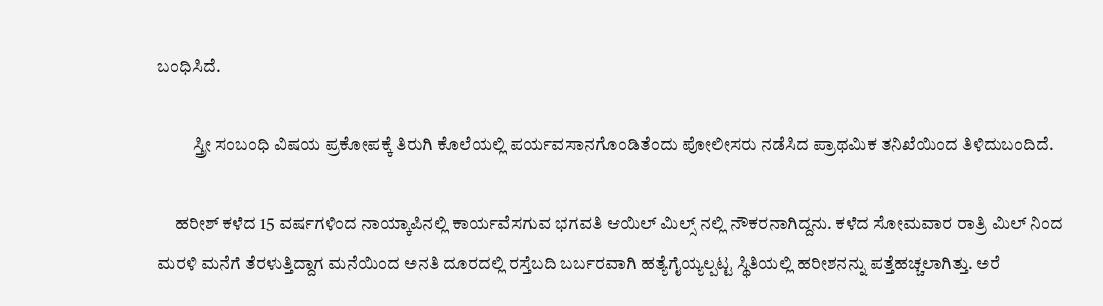ಬಂಧಿಸಿದೆ.

          ಸ್ತ್ರೀ ಸಂಬಂಧಿ ವಿಷಯ ಪ್ರಕೋಪಕ್ಕೆ ತಿರುಗಿ ಕೊಲೆಯಲ್ಲಿ ಪರ್ಯವಸಾನಗೊಂಡಿತೆಂದು ಪೋಲೀಸರು ನಡೆಸಿದ ಪ್ರಾಥಮಿಕ ತನಿಖೆಯಿಂದ ತಿಳಿದುಬಂದಿದೆ.

     ಹರೀಶ್ ಕಳೆದ 15 ವರ್ಷಗಳಿಂದ ನಾಯ್ಕಾಪಿನಲ್ಲಿ ಕಾರ್ಯವೆಸಗುವ ಭಗವತಿ ಆಯಿಲ್ ಮಿಲ್ಸ್ ನಲ್ಲಿ ನೌಕರನಾಗಿದ್ದನು. ಕಳೆದ ಸೋಮವಾರ ರಾತ್ರಿ ಮಿಲ್ ನಿಂದ ಮರಳಿ ಮನೆಗೆ ತೆರಳುತ್ತಿದ್ದಾಗ ಮನೆಯಿಂದ ಅನತಿ ದೂರದಲ್ಲಿ ರಸ್ತೆಬದಿ ಬರ್ಬರವಾಗಿ ಹತ್ಯೆಗೈಯ್ಯಲ್ಪಟ್ಟ ಸ್ಥಿತಿಯಲ್ಲಿ ಹರೀಶನನ್ನು ಪತ್ತೆಹಚ್ಚಲಾಗಿತ್ತು. ಅರೆ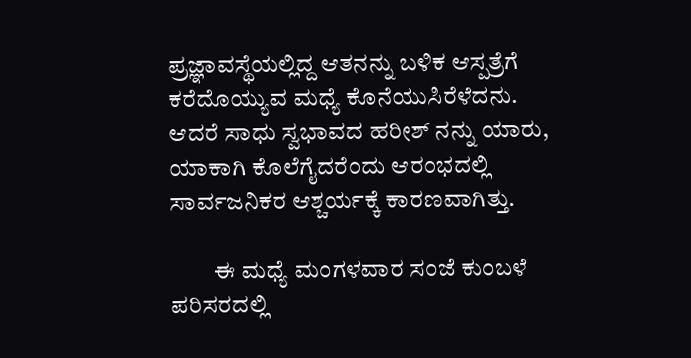ಪ್ರಜ್ಞಾವಸ್ಥೆಯಲ್ಲಿದ್ದ ಆತನನ್ನು ಬಳಿಕ ಆಸ್ಪತ್ರೆಗೆ ಕರೆದೊಯ್ಯುವ ಮಧ್ಯೆ ಕೊನೆಯುಸಿರೆಳೆದನು. ಆದರೆ ಸಾಧು ಸ್ವಭಾವದ ಹರೀಶ್ ನನ್ನು ಯಾರು, ಯಾಕಾಗಿ ಕೊಲೆಗೈದರೆಂದು ಆರಂಭದಲ್ಲಿ ಸಾರ್ವಜನಿಕರ ಆಶ್ಚರ್ಯಕ್ಕೆ ಕಾರಣವಾಗಿತ್ತು.

         ಈ ಮಧ್ಯೆ ಮಂಗಳವಾರ ಸಂಜೆ ಕುಂಬಳೆ ಪರಿಸರದಲ್ಲಿ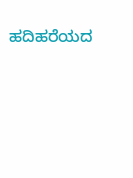ಹದಿಹರೆಯದ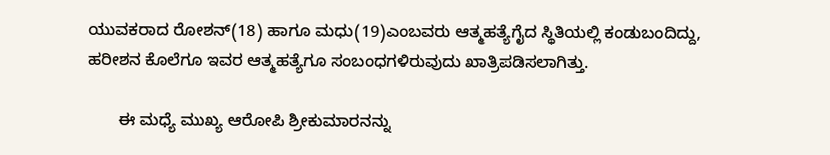ಯುವಕರಾದ ರೋಶನ್(18) ಹಾಗೂ ಮಧು(19)ಎಂಬವರು ಆತ್ಮಹತ್ಯೆಗೈದ ಸ್ಥಿತಿಯಲ್ಲಿ ಕಂಡುಬಂದಿದ್ದು, ಹರೀಶನ ಕೊಲೆಗೂ ಇವರ ಆತ್ಮಹತ್ಯೆಗೂ ಸಂಬಂಧಗಳಿರುವುದು ಖಾತ್ರಿಪಡಿಸಲಾಗಿತ್ತು.

       ಈ ಮಧ್ಯೆ ಮುಖ್ಯ ಆರೋಪಿ ಶ್ರೀಕುಮಾರನನ್ನು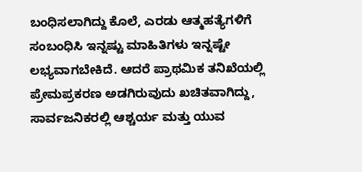ಬಂಧಿಸಲಾಗಿದ್ದು ಕೊಲೆ, ಎರಡು ಆತ್ಮಹತ್ಯೆಗಳಿಗೆ ಸಂಬಂಧಿಸಿ ಇನ್ನಷ್ಟು ಮಾಹಿತಿಗಳು ಇನ್ನಷ್ಟೇ ಲಭ್ಯವಾಗಬೇಕಿದೆ. ಆದರೆ ಪ್ರಾಥಮಿಕ ತನಿಖೆಯಲ್ಲಿ ಪ್ರೇಮಪ್ರಕರಣ ಅಡಗಿರುವುದು ಖಚಿತವಾಗಿದ್ದು, ಸಾರ್ವಜನಿಕರಲ್ಲಿ ಆಶ್ಚರ್ಯ ಮತ್ತು ಯುವ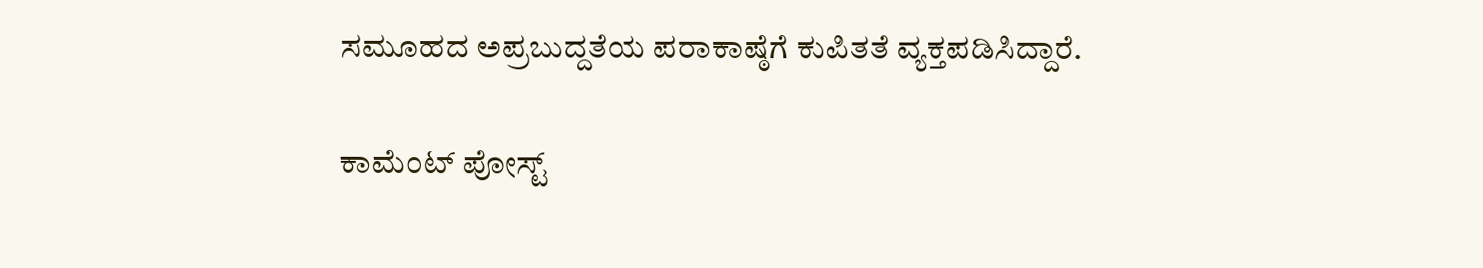ಸಮೂಹದ ಅಪ್ರಬುದ್ದತೆಯ ಪರಾಕಾಷ್ಠೆಗೆ ಕುಪಿತತೆ ವ್ಯಕ್ತಪಡಿಸಿದ್ದಾರೆ.

ಕಾಮೆಂಟ್‌‌ ಪೋಸ್ಟ್‌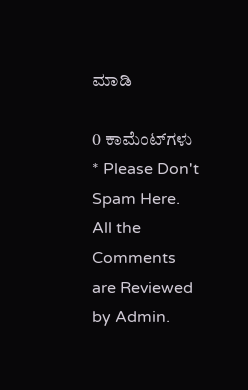ಮಾಡಿ

0 ಕಾಮೆಂಟ್‌ಗಳು
* Please Don't Spam Here. All the Comments are Reviewed by Admin.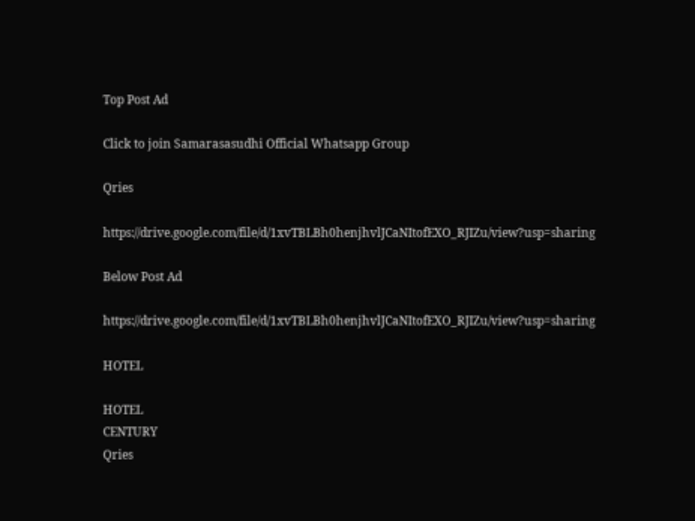Top Post Ad

Click to join Samarasasudhi Official Whatsapp Group

Qries

https://drive.google.com/file/d/1xvTBLBh0henjhvlJCaNItofEXO_RJIZu/view?usp=sharing

Below Post Ad

https://drive.google.com/file/d/1xvTBLBh0henjhvlJCaNItofEXO_RJIZu/view?usp=sharing

HOTEL

HOTEL
CENTURY
Qries